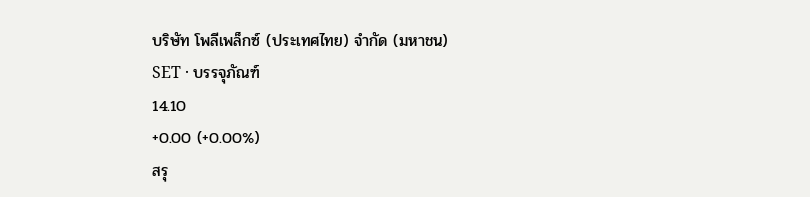บริษัท โพลีเพล็กซ์ (ประเทศไทย) จำกัด (มหาชน)
SET · บรรจุภัณฑ์
14.10
+0.00 (+0.00%)
สรุ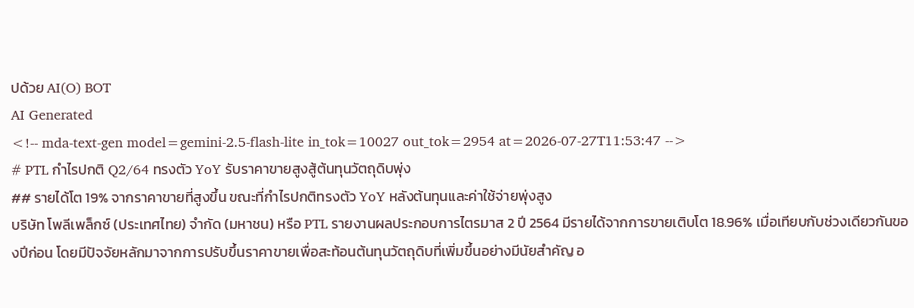ปด้วย AI(O) BOT
AI Generated
<!-- mda-text-gen model=gemini-2.5-flash-lite in_tok=10027 out_tok=2954 at=2026-07-27T11:53:47 -->
# PTL กำไรปกติ Q2/64 ทรงตัว YoY รับราคาขายสูงสู้ต้นทุนวัตถุดิบพุ่ง
## รายได้โต 19% จากราคาขายที่สูงขึ้น ขณะที่กำไรปกติทรงตัว YoY หลังต้นทุนและค่าใช้จ่ายพุ่งสูง
บริษัท โพลีเพล็กซ์ (ประเทศไทย) จำกัด (มหาชน) หรือ PTL รายงานผลประกอบการไตรมาส 2 ปี 2564 มีรายได้จากการขายเติบโต 18.96% เมื่อเทียบกับช่วงเดียวกันของปีก่อน โดยมีปัจจัยหลักมาจากการปรับขึ้นราคาขายเพื่อสะท้อนต้นทุนวัตถุดิบที่เพิ่มขึ้นอย่างมีนัยสำคัญ อ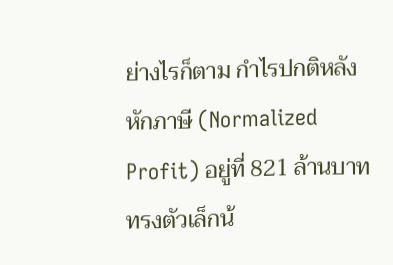ย่างไรก็ตาม กำไรปกติหลังหักภาษี (Normalized Profit) อยู่ที่ 821 ล้านบาท ทรงตัวเล็กน้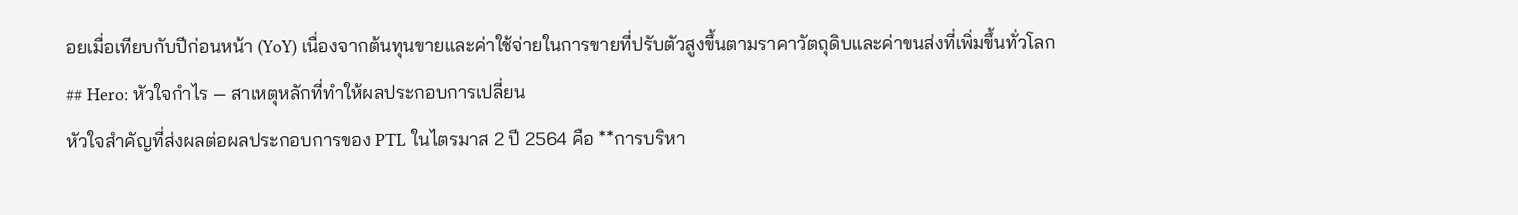อยเมื่อเทียบกับปีก่อนหน้า (YoY) เนื่องจากต้นทุนขายและค่าใช้จ่ายในการขายที่ปรับตัวสูงขึ้นตามราคาวัตถุดิบและค่าขนส่งที่เพิ่มขึ้นทั่วโลก
## Hero: หัวใจกำไร — สาเหตุหลักที่ทำให้ผลประกอบการเปลี่ยน
หัวใจสำคัญที่ส่งผลต่อผลประกอบการของ PTL ในไตรมาส 2 ปี 2564 คือ **การบริหา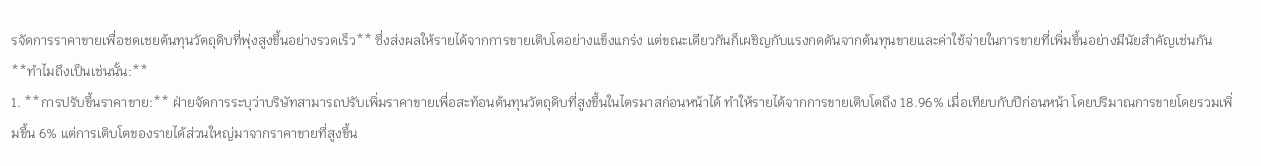รจัดการราคาขายเพื่อชดเชยต้นทุนวัตถุดิบที่พุ่งสูงขึ้นอย่างรวดเร็ว** ซึ่งส่งผลให้รายได้จากการขายเติบโตอย่างแข็งแกร่ง แต่ขณะเดียวกันก็เผชิญกับแรงกดดันจากต้นทุนขายและค่าใช้จ่ายในการขายที่เพิ่มขึ้นอย่างมีนัยสำคัญเช่นกัน
**ทำไมถึงเป็นเช่นนั้น:**
1. **การปรับขึ้นราคาขาย:** ฝ่ายจัดการระบุว่าบริษัทสามารถปรับเพิ่มราคาขายเพื่อสะท้อนต้นทุนวัตถุดิบที่สูงขึ้นในไตรมาสก่อนหน้าได้ ทำให้รายได้จากการขายเติบโตถึง 18.96% เมื่อเทียบกับปีก่อนหน้า โดยปริมาณการขายโดยรวมเพิ่มขึ้น 6% แต่การเติบโตของรายได้ส่วนใหญ่มาจากราคาขายที่สูงขึ้น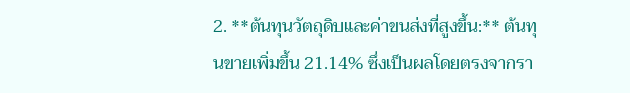2. **ต้นทุนวัตถุดิบและค่าขนส่งที่สูงขึ้น:** ต้นทุนขายเพิ่มขึ้น 21.14% ซึ่งเป็นผลโดยตรงจากรา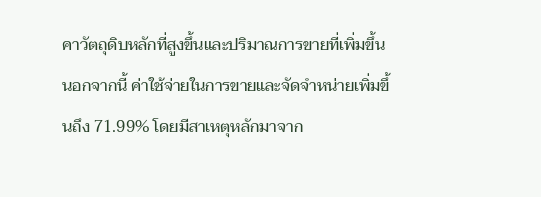คาวัตถุดิบหลักที่สูงขึ้นและปริมาณการขายที่เพิ่มขึ้น นอกจากนี้ ค่าใช้จ่ายในการขายและจัดจำหน่ายเพิ่มขึ้นถึง 71.99% โดยมีสาเหตุหลักมาจาก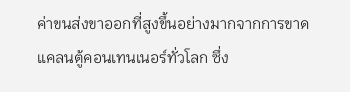ค่าขนส่งขาออกที่สูงขึ้นอย่างมากจากการขาดแคลนตู้คอนเทนเนอร์ทั่วโลก ซึ่ง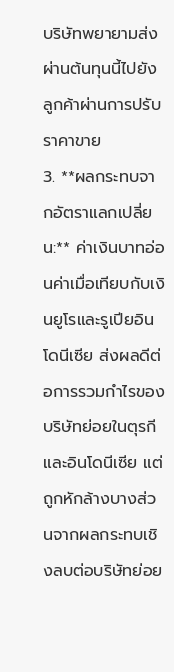บริษัทพยายามส่งผ่านต้นทุนนี้ไปยังลูกค้าผ่านการปรับราคาขาย
3. **ผลกระทบจากอัตราแลกเปลี่ยน:** ค่าเงินบาทอ่อนค่าเมื่อเทียบกับเงินยูโรและรูเปียอินโดนีเซีย ส่งผลดีต่อการรวมกำไรของบริษัทย่อยในตุรกีและอินโดนีเซีย แต่ถูกหักล้างบางส่วนจากผลกระทบเชิงลบต่อบริษัทย่อย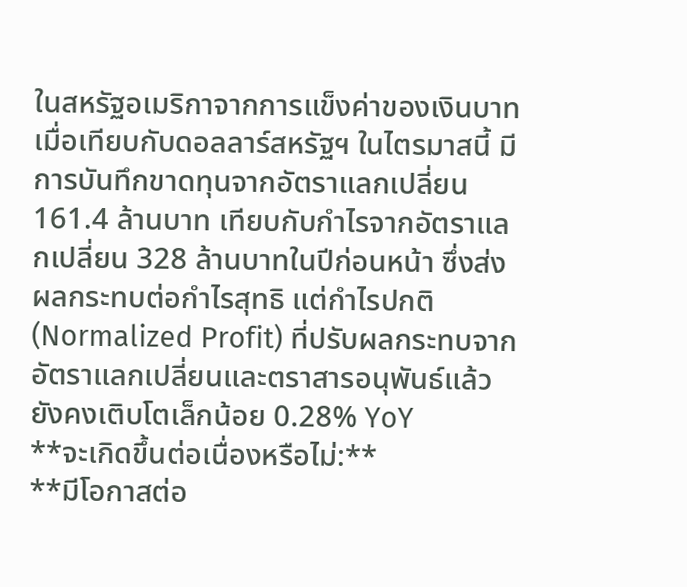ในสหรัฐอเมริกาจากการแข็งค่าของเงินบาทเมื่อเทียบกับดอลลาร์สหรัฐฯ ในไตรมาสนี้ มีการบันทึกขาดทุนจากอัตราแลกเปลี่ยน 161.4 ล้านบาท เทียบกับกำไรจากอัตราแลกเปลี่ยน 328 ล้านบาทในปีก่อนหน้า ซึ่งส่งผลกระทบต่อกำไรสุทธิ แต่กำไรปกติ (Normalized Profit) ที่ปรับผลกระทบจากอัตราแลกเปลี่ยนและตราสารอนุพันธ์แล้ว ยังคงเติบโตเล็กน้อย 0.28% YoY
**จะเกิดขึ้นต่อเนื่องหรือไม่:**
**มีโอกาสต่อ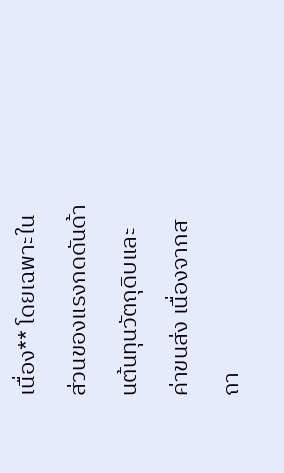เนื่อง** โดยเฉพาะในส่วนของแรงกดดันด้านต้นทุนวัตถุดิบและค่าขนส่ง เนื่องจากสถา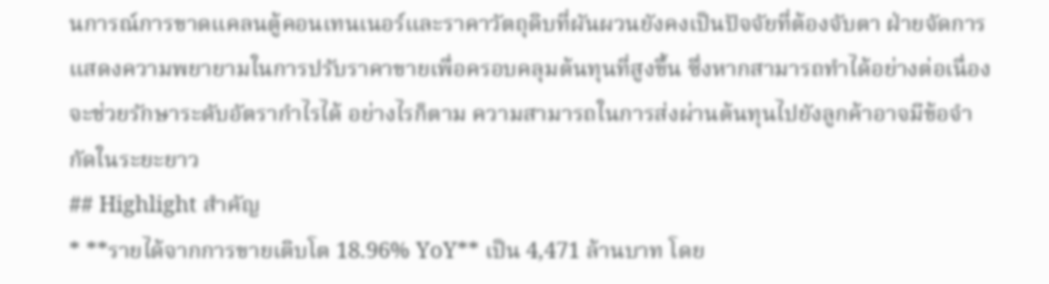นการณ์การขาดแคลนตู้คอนเทนเนอร์และราคาวัตถุดิบที่ผันผวนยังคงเป็นปัจจัยที่ต้องจับตา ฝ่ายจัดการแสดงความพยายามในการปรับราคาขายเพื่อครอบคลุมต้นทุนที่สูงขึ้น ซึ่งหากสามารถทำได้อย่างต่อเนื่อง จะช่วยรักษาระดับอัตรากำไรได้ อย่างไรก็ตาม ความสามารถในการส่งผ่านต้นทุนไปยังลูกค้าอาจมีข้อจำกัดในระยะยาว
## Highlight สำคัญ
* **รายได้จากการขายเติบโต 18.96% YoY** เป็น 4,471 ล้านบาท โดย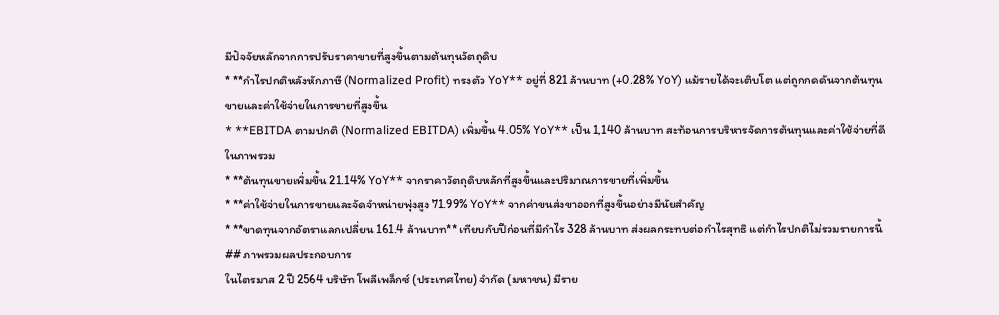มีปัจจัยหลักจากการปรับราคาขายที่สูงขึ้นตามต้นทุนวัตถุดิบ
* **กำไรปกติหลังหักภาษี (Normalized Profit) ทรงตัว YoY** อยู่ที่ 821 ล้านบาท (+0.28% YoY) แม้รายได้จะเติบโต แต่ถูกกดดันจากต้นทุนขายและค่าใช้จ่ายในการขายที่สูงขึ้น
* **EBITDA ตามปกติ (Normalized EBITDA) เพิ่มขึ้น 4.05% YoY** เป็น 1,140 ล้านบาท สะท้อนการบริหารจัดการต้นทุนและค่าใช้จ่ายที่ดีในภาพรวม
* **ต้นทุนขายเพิ่มขึ้น 21.14% YoY** จากราคาวัตถุดิบหลักที่สูงขึ้นและปริมาณการขายที่เพิ่มขึ้น
* **ค่าใช้จ่ายในการขายและจัดจำหน่ายพุ่งสูง 71.99% YoY** จากค่าขนส่งขาออกที่สูงขึ้นอย่างมีนัยสำคัญ
* **ขาดทุนจากอัตราแลกเปลี่ยน 161.4 ล้านบาท** เทียบกับปีก่อนที่มีกำไร 328 ล้านบาท ส่งผลกระทบต่อกำไรสุทธิ แต่กำไรปกติไม่รวมรายการนี้
## ภาพรวมผลประกอบการ
ในไตรมาส 2 ปี 2564 บริษัท โพลีเพล็กซ์ (ประเทศไทย) จำกัด (มหาชน) มีราย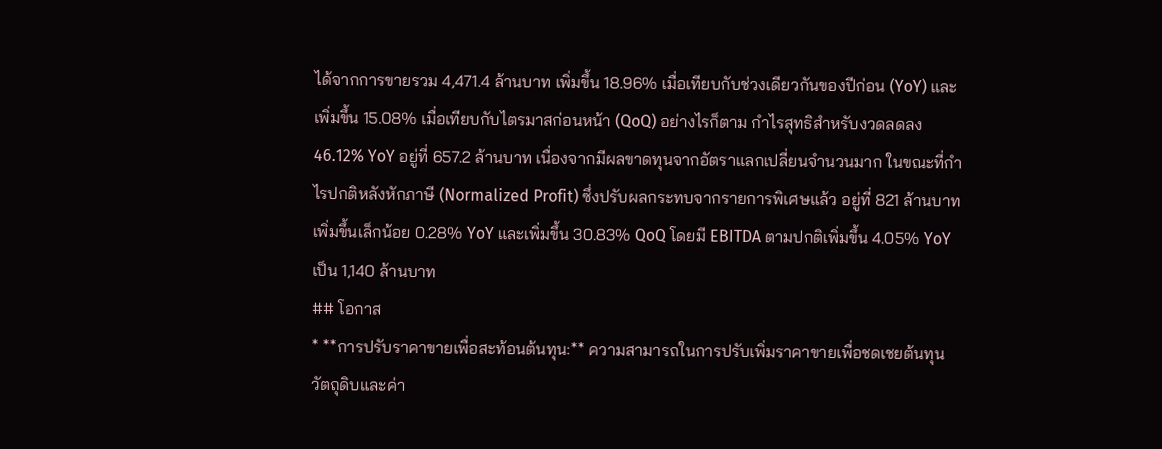ได้จากการขายรวม 4,471.4 ล้านบาท เพิ่มขึ้น 18.96% เมื่อเทียบกับช่วงเดียวกันของปีก่อน (YoY) และเพิ่มขึ้น 15.08% เมื่อเทียบกับไตรมาสก่อนหน้า (QoQ) อย่างไรก็ตาม กำไรสุทธิสำหรับงวดลดลง 46.12% YoY อยู่ที่ 657.2 ล้านบาท เนื่องจากมีผลขาดทุนจากอัตราแลกเปลี่ยนจำนวนมาก ในขณะที่กำไรปกติหลังหักภาษี (Normalized Profit) ซึ่งปรับผลกระทบจากรายการพิเศษแล้ว อยู่ที่ 821 ล้านบาท เพิ่มขึ้นเล็กน้อย 0.28% YoY และเพิ่มขึ้น 30.83% QoQ โดยมี EBITDA ตามปกติเพิ่มขึ้น 4.05% YoY เป็น 1,140 ล้านบาท
## โอกาส
* **การปรับราคาขายเพื่อสะท้อนต้นทุน:** ความสามารถในการปรับเพิ่มราคาขายเพื่อชดเชยต้นทุนวัตถุดิบและค่า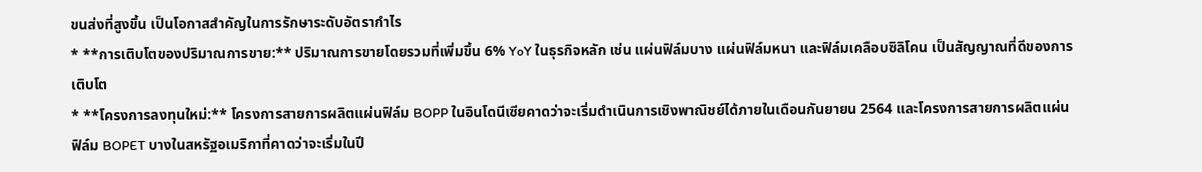ขนส่งที่สูงขึ้น เป็นโอกาสสำคัญในการรักษาระดับอัตรากำไร
* **การเติบโตของปริมาณการขาย:** ปริมาณการขายโดยรวมที่เพิ่มขึ้น 6% YoY ในธุรกิจหลัก เช่น แผ่นฟิล์มบาง แผ่นฟิล์มหนา และฟิล์มเคลือบซิลิโคน เป็นสัญญาณที่ดีของการเติบโต
* **โครงการลงทุนใหม่:** โครงการสายการผลิตแผ่นฟิล์ม BOPP ในอินโดนีเซียคาดว่าจะเริ่มดำเนินการเชิงพาณิชย์ได้ภายในเดือนกันยายน 2564 และโครงการสายการผลิตแผ่นฟิล์ม BOPET บางในสหรัฐอเมริกาที่คาดว่าจะเริ่มในปี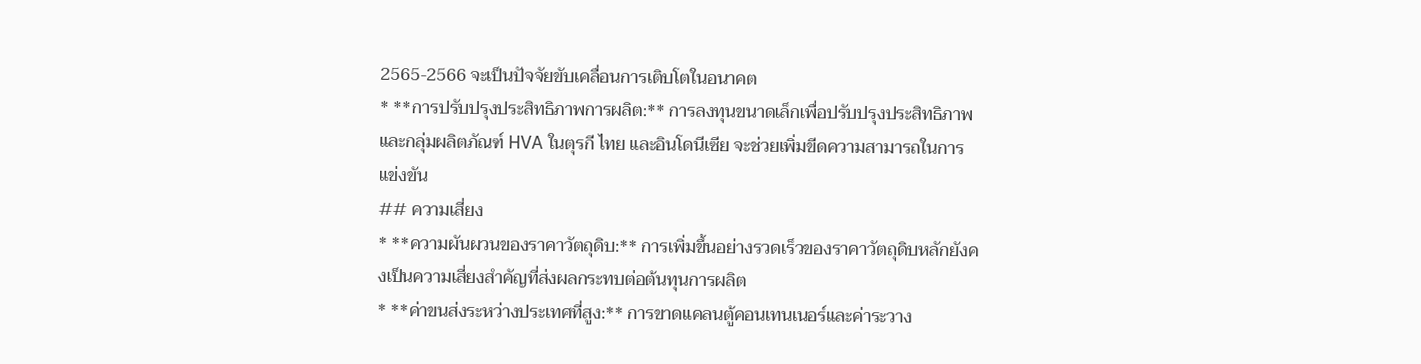2565-2566 จะเป็นปัจจัยขับเคลื่อนการเติบโตในอนาคต
* **การปรับปรุงประสิทธิภาพการผลิต:** การลงทุนขนาดเล็กเพื่อปรับปรุงประสิทธิภาพและกลุ่มผลิตภัณฑ์ HVA ในตุรกี ไทย และอินโดนีเซีย จะช่วยเพิ่มขีดความสามารถในการแข่งขัน
## ความเสี่ยง
* **ความผันผวนของราคาวัตถุดิบ:** การเพิ่มขึ้นอย่างรวดเร็วของราคาวัตถุดิบหลักยังคงเป็นความเสี่ยงสำคัญที่ส่งผลกระทบต่อต้นทุนการผลิต
* **ค่าขนส่งระหว่างประเทศที่สูง:** การขาดแคลนตู้คอนเทนเนอร์และค่าระวาง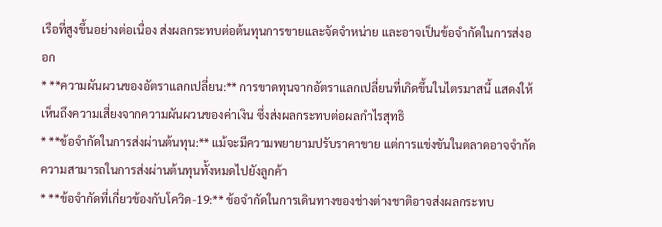เรือที่สูงขึ้นอย่างต่อเนื่อง ส่งผลกระทบต่อต้นทุนการขายและจัดจำหน่าย และอาจเป็นข้อจำกัดในการส่งออก
* **ความผันผวนของอัตราแลกเปลี่ยน:** การขาดทุนจากอัตราแลกเปลี่ยนที่เกิดขึ้นในไตรมาสนี้ แสดงให้เห็นถึงความเสี่ยงจากความผันผวนของค่าเงิน ซึ่งส่งผลกระทบต่อผลกำไรสุทธิ
* **ข้อจำกัดในการส่งผ่านต้นทุน:** แม้จะมีความพยายามปรับราคาขาย แต่การแข่งขันในตลาดอาจจำกัดความสามารถในการส่งผ่านต้นทุนทั้งหมดไปยังลูกค้า
* **ข้อจำกัดที่เกี่ยวข้องกับโควิด-19:** ข้อจำกัดในการเดินทางของช่างต่างชาติอาจส่งผลกระทบ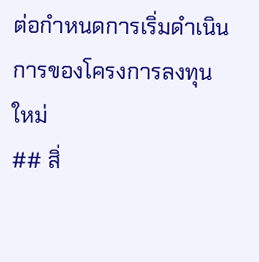ต่อกำหนดการเริ่มดำเนินการของโครงการลงทุนใหม่
## สิ่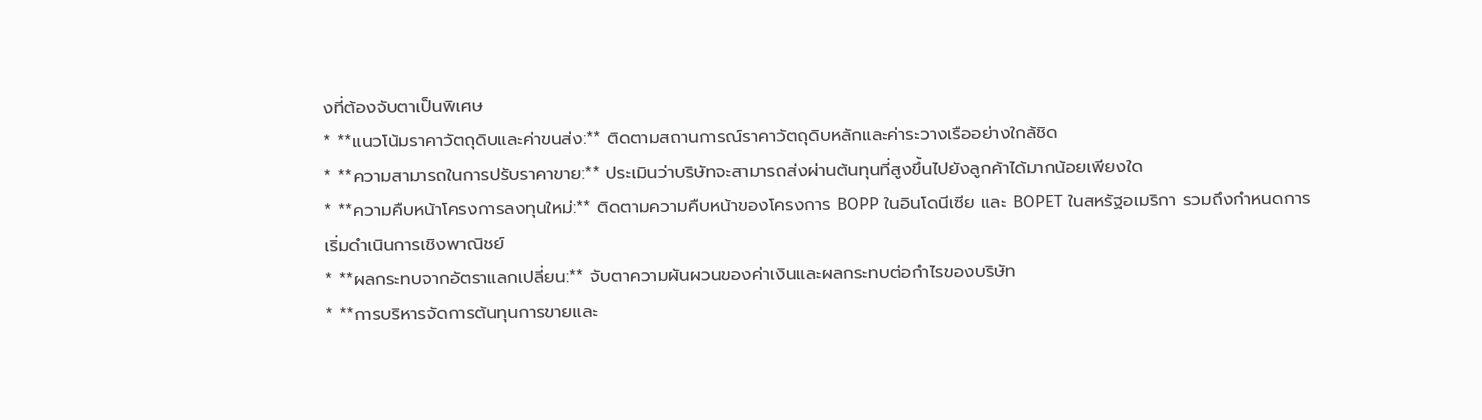งที่ต้องจับตาเป็นพิเศษ
* **แนวโน้มราคาวัตถุดิบและค่าขนส่ง:** ติดตามสถานการณ์ราคาวัตถุดิบหลักและค่าระวางเรืออย่างใกล้ชิด
* **ความสามารถในการปรับราคาขาย:** ประเมินว่าบริษัทจะสามารถส่งผ่านต้นทุนที่สูงขึ้นไปยังลูกค้าได้มากน้อยเพียงใด
* **ความคืบหน้าโครงการลงทุนใหม่:** ติดตามความคืบหน้าของโครงการ BOPP ในอินโดนีเซีย และ BOPET ในสหรัฐอเมริกา รวมถึงกำหนดการเริ่มดำเนินการเชิงพาณิชย์
* **ผลกระทบจากอัตราแลกเปลี่ยน:** จับตาความผันผวนของค่าเงินและผลกระทบต่อกำไรของบริษัท
* **การบริหารจัดการต้นทุนการขายและ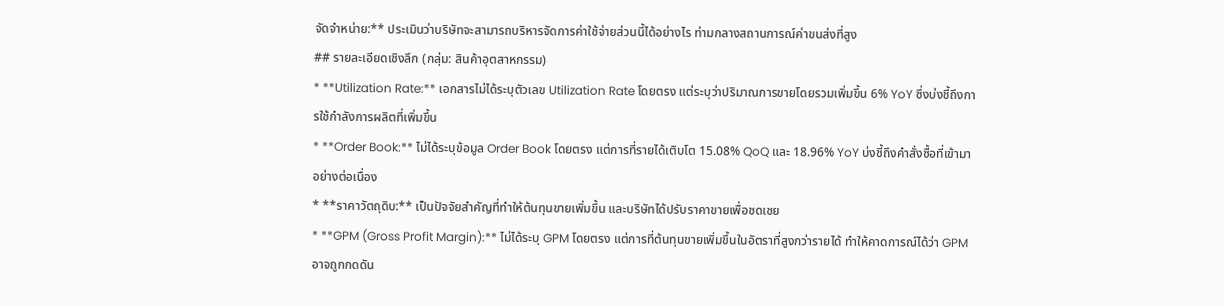จัดจำหน่าย:** ประเมินว่าบริษัทจะสามารถบริหารจัดการค่าใช้จ่ายส่วนนี้ได้อย่างไร ท่ามกลางสถานการณ์ค่าขนส่งที่สูง
## รายละเอียดเชิงลึก (กลุ่ม: สินค้าอุตสาหกรรม)
* **Utilization Rate:** เอกสารไม่ได้ระบุตัวเลข Utilization Rate โดยตรง แต่ระบุว่าปริมาณการขายโดยรวมเพิ่มขึ้น 6% YoY ซึ่งบ่งชี้ถึงการใช้กำลังการผลิตที่เพิ่มขึ้น
* **Order Book:** ไม่ได้ระบุข้อมูล Order Book โดยตรง แต่การที่รายได้เติบโต 15.08% QoQ และ 18.96% YoY บ่งชี้ถึงคำสั่งซื้อที่เข้ามาอย่างต่อเนื่อง
* **ราคาวัตถุดิบ:** เป็นปัจจัยสำคัญที่ทำให้ต้นทุนขายเพิ่มขึ้น และบริษัทได้ปรับราคาขายเพื่อชดเชย
* **GPM (Gross Profit Margin):** ไม่ได้ระบุ GPM โดยตรง แต่การที่ต้นทุนขายเพิ่มขึ้นในอัตราที่สูงกว่ารายได้ ทำให้คาดการณ์ได้ว่า GPM อาจถูกกดดัน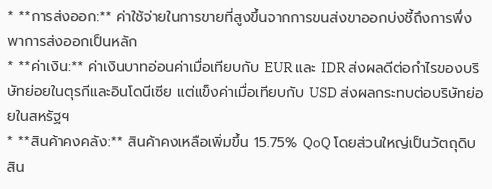* **การส่งออก:** ค่าใช้จ่ายในการขายที่สูงขึ้นจากการขนส่งขาออกบ่งชี้ถึงการพึ่งพาการส่งออกเป็นหลัก
* **ค่าเงิน:** ค่าเงินบาทอ่อนค่าเมื่อเทียบกับ EUR และ IDR ส่งผลดีต่อกำไรของบริษัทย่อยในตุรกีและอินโดนีเซีย แต่แข็งค่าเมื่อเทียบกับ USD ส่งผลกระทบต่อบริษัทย่อยในสหรัฐฯ
* **สินค้าคงคลัง:** สินค้าคงเหลือเพิ่มขึ้น 15.75% QoQ โดยส่วนใหญ่เป็นวัตถุดิบ สิน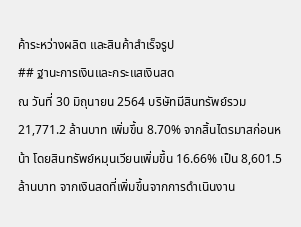ค้าระหว่างผลิต และสินค้าสำเร็จรูป
## ฐานะการเงินและกระแสเงินสด
ณ วันที่ 30 มิถุนายน 2564 บริษัทมีสินทรัพย์รวม 21,771.2 ล้านบาท เพิ่มขึ้น 8.70% จากสิ้นไตรมาสก่อนหน้า โดยสินทรัพย์หมุนเวียนเพิ่มขึ้น 16.66% เป็น 8,601.5 ล้านบาท จากเงินสดที่เพิ่มขึ้นจากการดำเนินงาน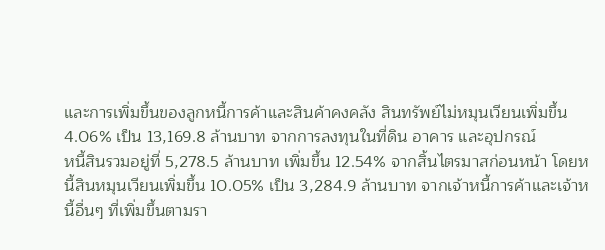และการเพิ่มขึ้นของลูกหนี้การค้าและสินค้าคงคลัง สินทรัพย์ไม่หมุนเวียนเพิ่มขึ้น 4.06% เป็น 13,169.8 ล้านบาท จากการลงทุนในที่ดิน อาคาร และอุปกรณ์
หนี้สินรวมอยู่ที่ 5,278.5 ล้านบาท เพิ่มขึ้น 12.54% จากสิ้นไตรมาสก่อนหน้า โดยหนี้สินหมุนเวียนเพิ่มขึ้น 10.05% เป็น 3,284.9 ล้านบาท จากเจ้าหนี้การค้าและเจ้าหนี้อื่นๆ ที่เพิ่มขึ้นตามรา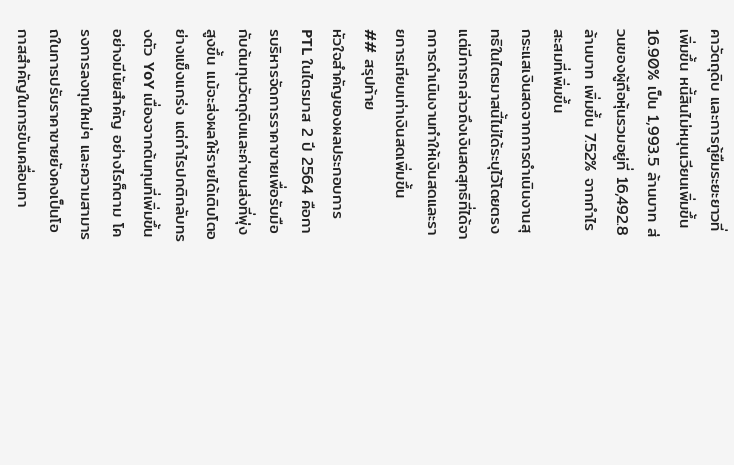คาวัตถุดิบ และการกู้ยืมระยะยาวที่เพิ่มขึ้น หนี้สินไม่หมุนเวียนเพิ่มขึ้น 16.90% เป็น 1,993.5 ล้านบาท ส่วนของผู้ถือหุ้นรวมอยู่ที่ 16,492.8 ล้านบาท เพิ่มขึ้น 7.52% จากกำไรสะสมที่เพิ่มขึ้น
กระแสเงินสดจากการดำเนินงานสุทธิในไตรมาสนี้ไม่ได้ระบุไว้โดยตรง แต่มีการกล่าวถึงเงินสดสุทธิที่ได้จากการดำเนินงานทำให้เงินสดและรายการเทียบเท่าเงินสดเพิ่มขึ้น
## สรุปท้าย
หัวใจสำคัญของผลประกอบการ PTL ในไตรมาส 2 ปี 2564 คือการบริหารจัดการราคาขายเพื่อรับมือกับต้นทุนวัตถุดิบและค่าขนส่งที่พุ่งสูงขึ้น แม้จะส่งผลให้รายได้เติบโตอย่างแข็งแกร่ง แต่กำไรปกติกลับทรงตัว YoY เนื่องจากต้นทุนที่เพิ่มขึ้นอย่างมีนัยสำคัญ อย่างไรก็ตาม โครงการลงทุนใหม่ๆ และความสามารถในการปรับราคาขายยังคงเป็นโอกาสสำคัญในการขับเคลื่อนกา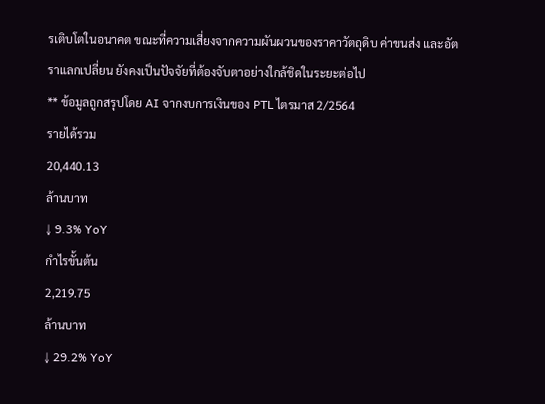รเติบโตในอนาคต ขณะที่ความเสี่ยงจากความผันผวนของราคาวัตถุดิบ ค่าขนส่ง และอัตราแลกเปลี่ยน ยังคงเป็นปัจจัยที่ต้องจับตาอย่างใกล้ชิดในระยะต่อไป
** ข้อมูลถูกสรุปโดย AI จากงบการเงินของ PTL ไตรมาส 2/2564
รายได้รวม
20,440.13
ล้านบาท
↓ 9.3% YoY
กำไรขั้นต้น
2,219.75
ล้านบาท
↓ 29.2% YoY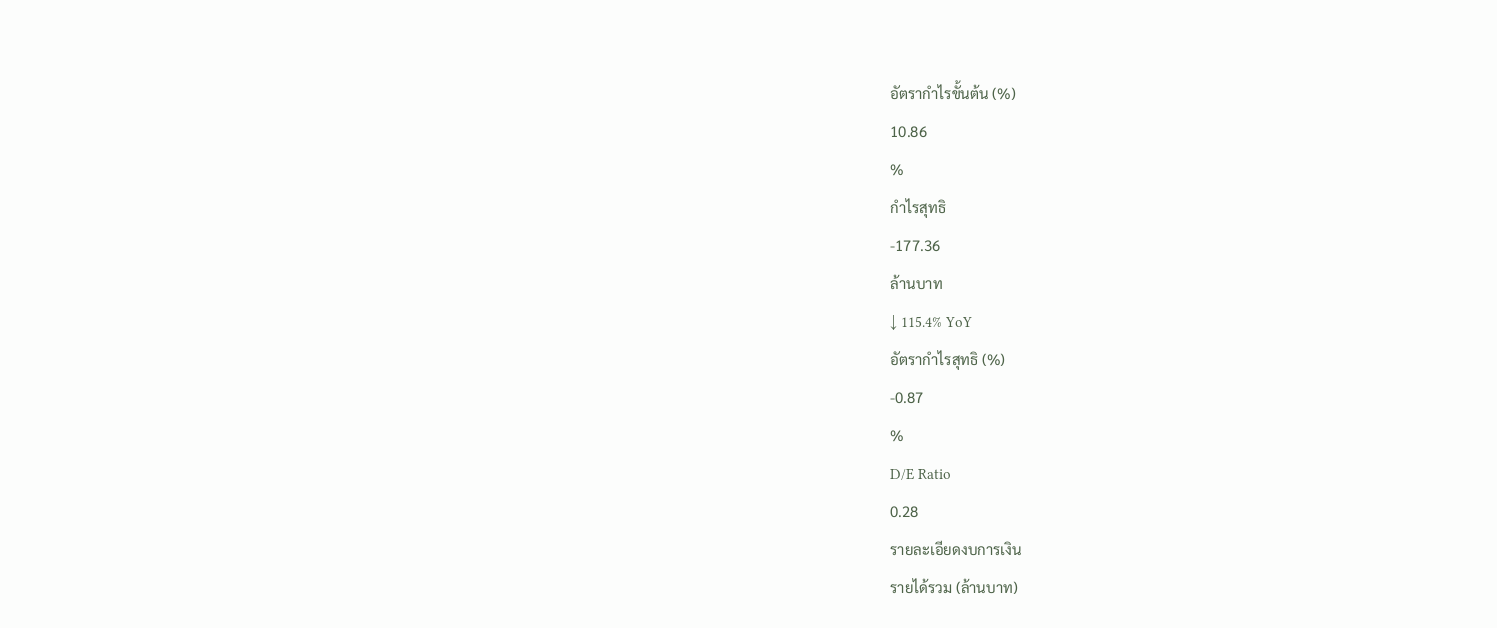อัตรากำไรขั้นต้น (%)
10.86
%
กำไรสุทธิ
-177.36
ล้านบาท
↓ 115.4% YoY
อัตรากำไรสุทธิ (%)
-0.87
%
D/E Ratio
0.28
รายละเอียดงบการเงิน
รายได้รวม (ล้านบาท)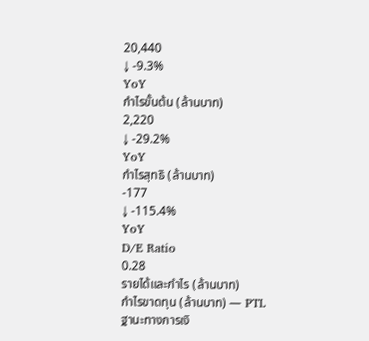20,440
↓ -9.3%
YoY
กำไรขั้นต้น (ล้านบาท)
2,220
↓ -29.2%
YoY
กำไรสุทธิ (ล้านบาท)
-177
↓ -115.4%
YoY
D/E Ratio
0.28
รายได้และกำไร (ล้านบาท)
กำไรขาดทุน (ล้านบาท) — PTL
ฐานะทางการเงิ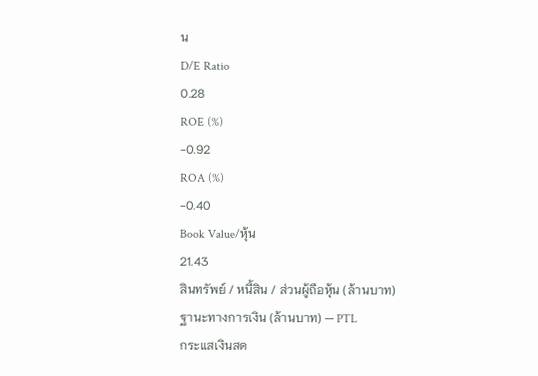น
D/E Ratio
0.28
ROE (%)
-0.92
ROA (%)
-0.40
Book Value/หุ้น
21.43
สินทรัพย์ / หนี้สิน / ส่วนผู้ถือหุ้น (ล้านบาท)
ฐานะทางการเงิน (ล้านบาท) — PTL
กระแสเงินสด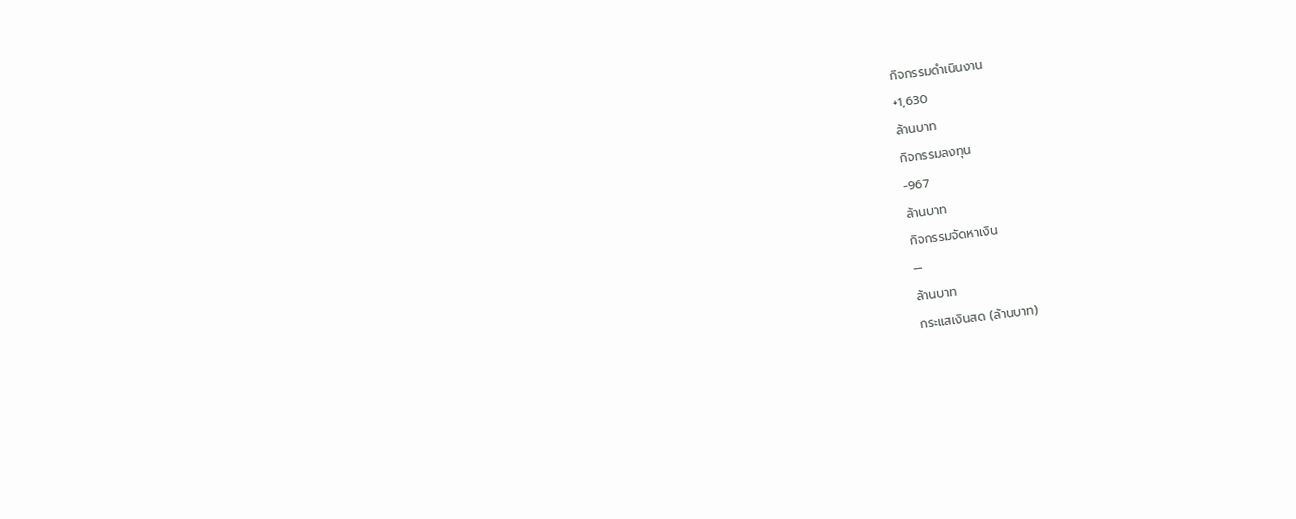กิจกรรมดำเนินงาน
+1,630
ล้านบาท
กิจกรรมลงทุน
-967
ล้านบาท
กิจกรรมจัดหาเงิน
—
ล้านบาท
กระแสเงินสด (ล้านบาท)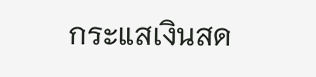กระแสเงินสด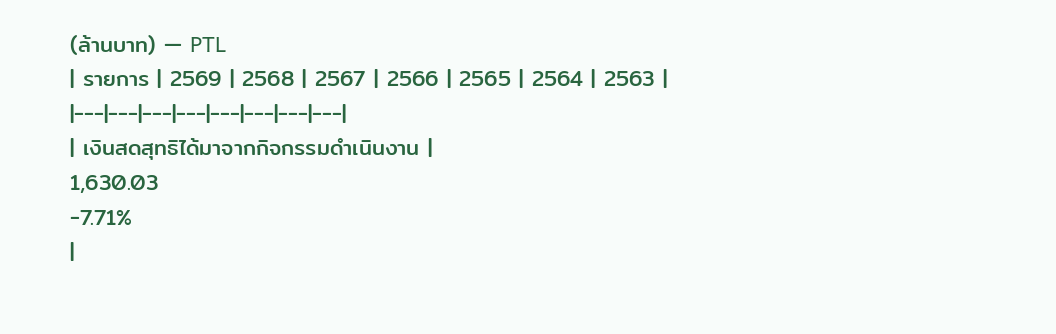(ล้านบาท) — PTL
| รายการ | 2569 | 2568 | 2567 | 2566 | 2565 | 2564 | 2563 |
|---|---|---|---|---|---|---|---|
| เงินสดสุทธิได้มาจากกิจกรรมดำเนินงาน |
1,630.03
-7.71%
|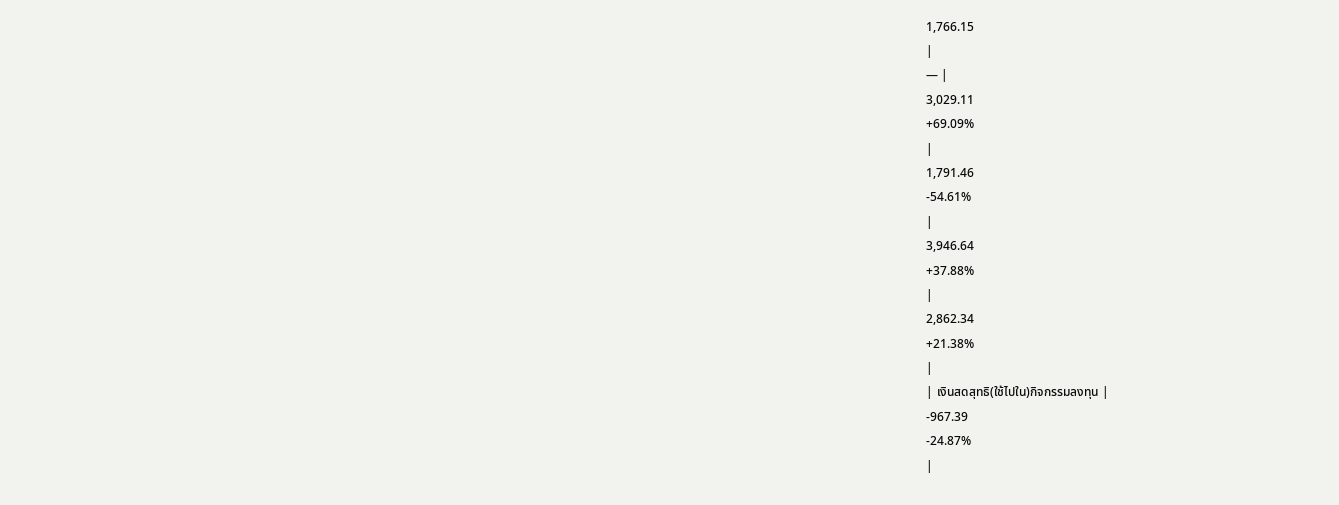1,766.15
|
— |
3,029.11
+69.09%
|
1,791.46
-54.61%
|
3,946.64
+37.88%
|
2,862.34
+21.38%
|
| เงินสดสุทธิ(ใช้ไปใน)กิจกรรมลงทุน |
-967.39
-24.87%
|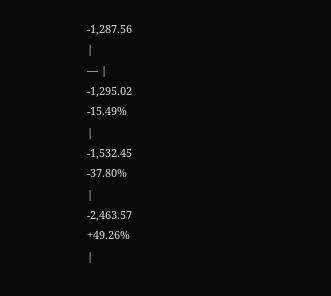-1,287.56
|
— |
-1,295.02
-15.49%
|
-1,532.45
-37.80%
|
-2,463.57
+49.26%
|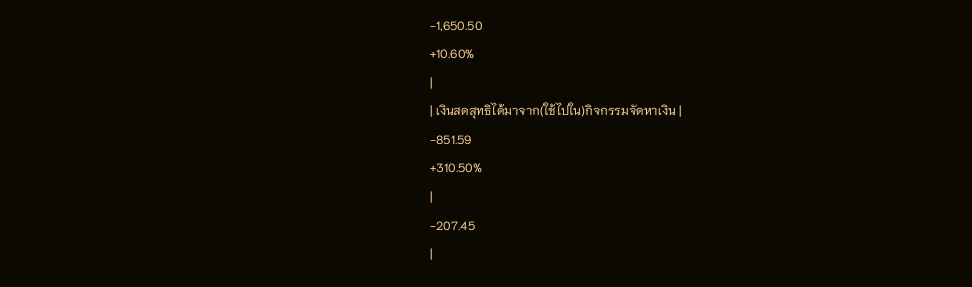-1,650.50
+10.60%
|
| เงินสดสุทธิได้มาจาก(ใช้ไปใน)กิจกรรมจัดหาเงิน |
-851.59
+310.50%
|
-207.45
|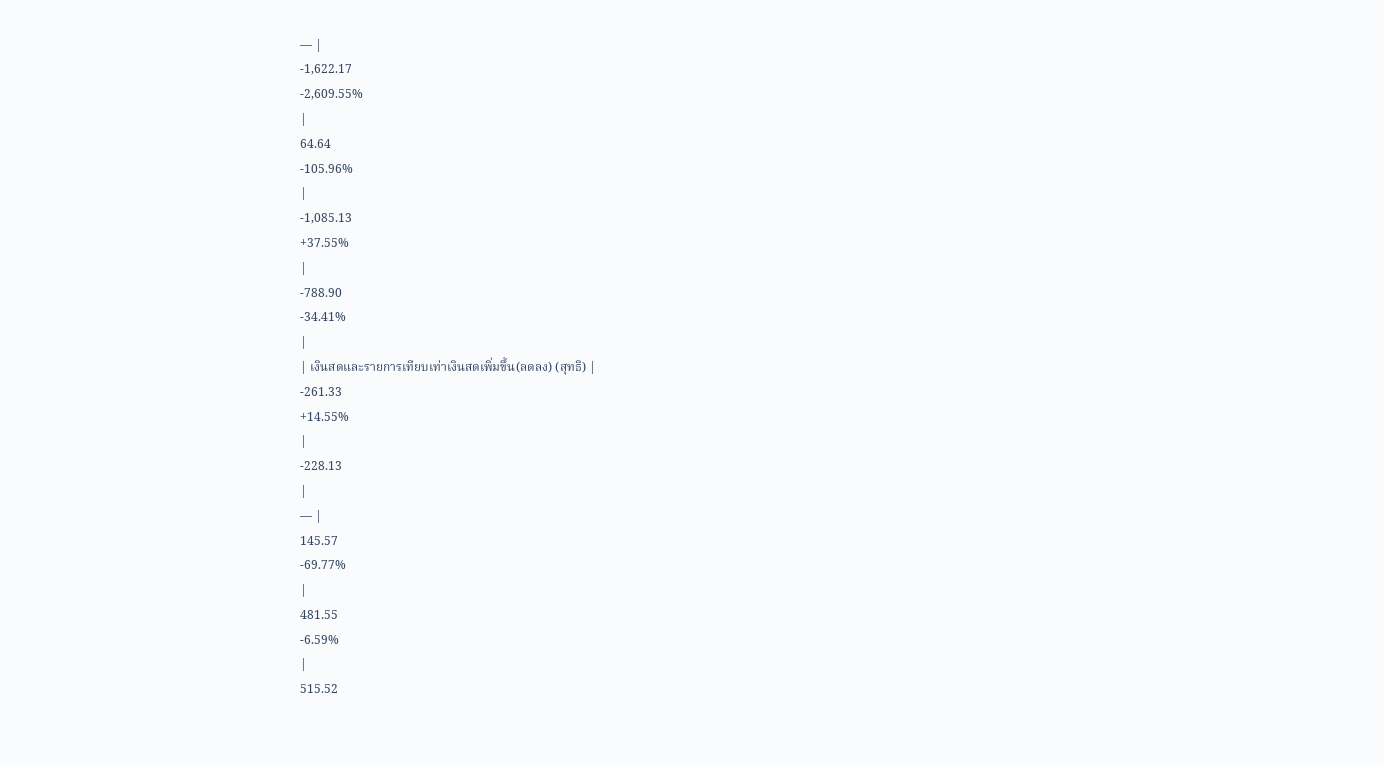— |
-1,622.17
-2,609.55%
|
64.64
-105.96%
|
-1,085.13
+37.55%
|
-788.90
-34.41%
|
| เงินสดและรายการเทียบเท่าเงินสดเพิ่มขึ้น(ลดลง) (สุทธิ) |
-261.33
+14.55%
|
-228.13
|
— |
145.57
-69.77%
|
481.55
-6.59%
|
515.52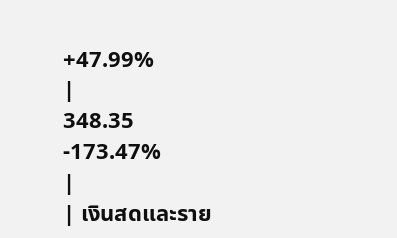+47.99%
|
348.35
-173.47%
|
| เงินสดและราย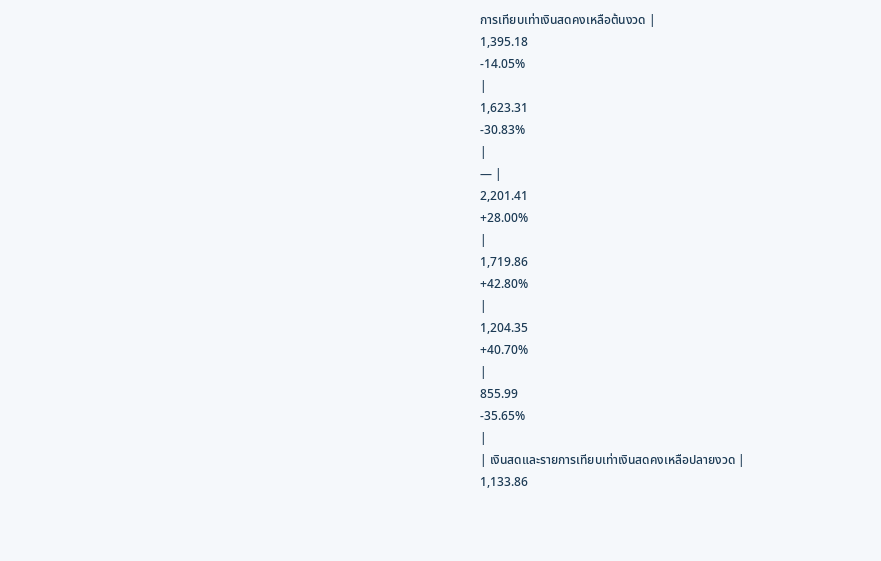การเทียบเท่าเงินสดคงเหลือต้นงวด |
1,395.18
-14.05%
|
1,623.31
-30.83%
|
— |
2,201.41
+28.00%
|
1,719.86
+42.80%
|
1,204.35
+40.70%
|
855.99
-35.65%
|
| เงินสดและรายการเทียบเท่าเงินสดคงเหลือปลายงวด |
1,133.86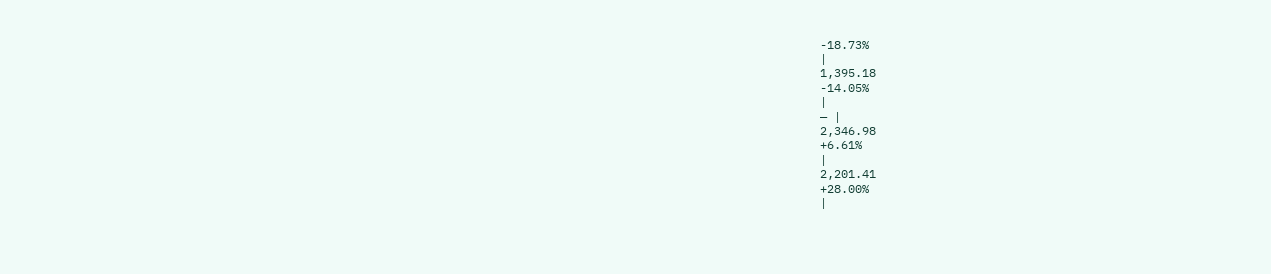-18.73%
|
1,395.18
-14.05%
|
— |
2,346.98
+6.61%
|
2,201.41
+28.00%
|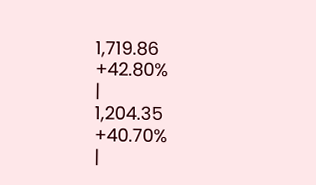1,719.86
+42.80%
|
1,204.35
+40.70%
|